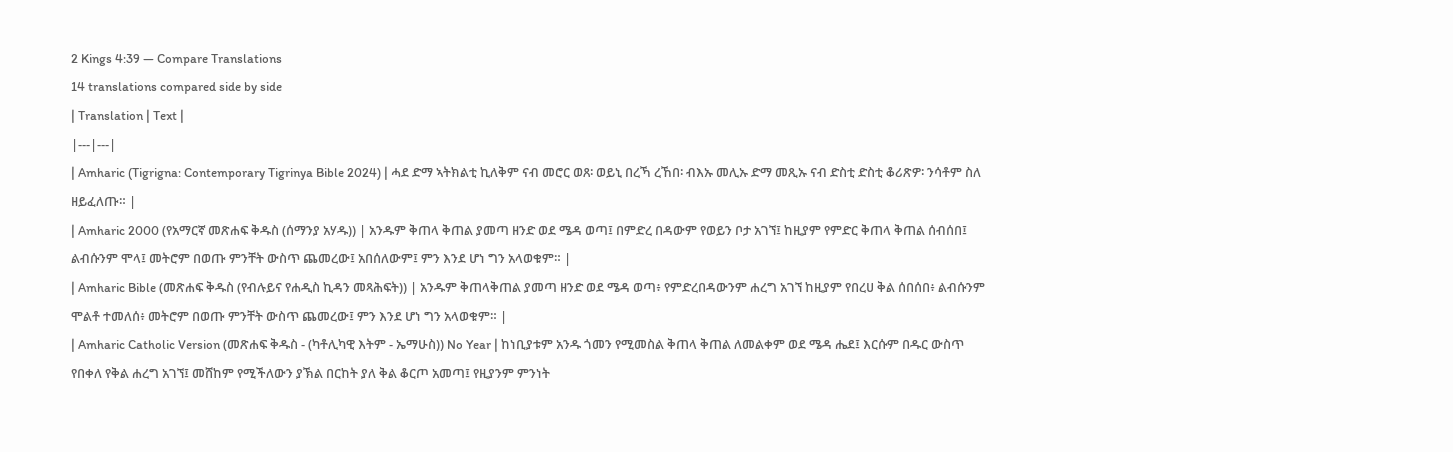2 Kings 4:39 — Compare Translations
14 translations compared side by side
| Translation | Text |
|---|---|
| Amharic (Tigrigna: Contemporary Tigrinya Bible 2024) | ሓደ ድማ ኣትክልቲ ኪለቅም ናብ መሮር ወጸ፡ ወይኒ በረኻ ረኸበ፡ ብእኡ መሊኡ ድማ መጺኡ ናብ ድስቲ ድስቲ ቆሪጽዎ፡ ንሳቶም ስለ ዘይፈለጡ። |
| Amharic 2000 (የአማርኛ መጽሐፍ ቅዱስ (ሰማንያ አሃዱ)) | አንዱም ቅጠላ ቅጠል ያመጣ ዘንድ ወደ ሜዳ ወጣ፤ በምድረ በዳውም የወይን ቦታ አገኘ፤ ከዚያም የምድር ቅጠላ ቅጠል ሰብሰበ፤ ልብሱንም ሞላ፤ መትሮም በወጡ ምንቸት ውስጥ ጨመረው፤ አበሰለውም፤ ምን እንደ ሆነ ግን አላወቁም። |
| Amharic Bible (መጽሐፍ ቅዱስ (የብሉይና የሐዲስ ኪዳን መጻሕፍት)) | አንዱም ቅጠላቅጠል ያመጣ ዘንድ ወደ ሜዳ ወጣ፥ የምድረበዳውንም ሐረግ አገኘ ከዚያም የበረሀ ቅል ሰበሰበ፥ ልብሱንም ሞልቶ ተመለሰ፥ መትሮም በወጡ ምንቸት ውስጥ ጨመረው፤ ምን እንደ ሆነ ግን አላወቁም። |
| Amharic Catholic Version (መጽሐፍ ቅዱስ - (ካቶሊካዊ እትም - ኤማሁስ)) No Year | ከነቢያቱም አንዱ ጎመን የሚመስል ቅጠላ ቅጠል ለመልቀም ወደ ሜዳ ሔደ፤ እርሱም በዱር ውስጥ የበቀለ የቅል ሐረግ አገኘ፤ መሸከም የሚችለውን ያኽል በርከት ያለ ቅል ቆርጦ አመጣ፤ የዚያንም ምንነት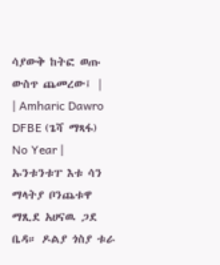ሳያውቅ ከትፎ ወጡ ውስጥ ጨመረው፤ |
| Amharic Dawro DFBE (ጌሻ ማጻፋ) No Year | ኡንቱንቱፐ እቱ ሳን ማላትያ ቦንጨቱዋ ማጺደ አሀናዉ ጋደ ቤዳ። ዶልያ ጎስያ ቱራ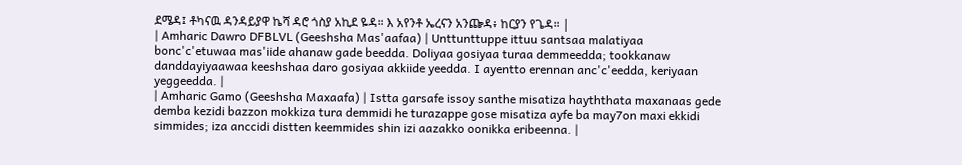ደሜዳ፤ ቶካናዉ ዳንዳይያዋ ኬሻ ዳሮ ጎስያ አኪደ ዬዳ። እ አየንቶ ኤረናን አንጬዳ፥ ከርያን የጌዳ። |
| Amharic Dawro DFBLVL (Geeshsha Mas'aafaa) | Unttunttuppe ittuu santsaa malatiyaa bonc'c'etuwaa mas'iide ahanaw gade beedda. Doliyaa gosiyaa turaa demmeedda; tookkanaw danddayiyaawaa keeshshaa daro gosiyaa akkiide yeedda. I ayentto erennan anc'c'eedda, keriyaan yeggeedda. |
| Amharic Gamo (Geeshsha Maxaafa) | Istta garsafe issoy santhe misatiza hayththata maxanaas gede demba kezidi bazzon mokkiza tura demmidi he turazappe gose misatiza ayfe ba may7on maxi ekkidi simmides; iza anccidi distten keemmides shin izi aazakko oonikka eribeenna. |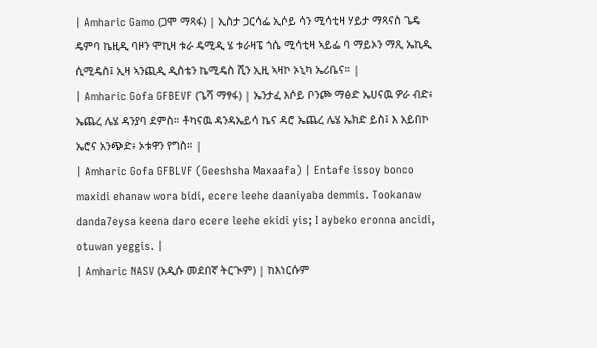| Amharic Gamo (ጋሞ ማጻፋ) | ኢስታ ጋርሳፌ ኢሶይ ሳን ሚሳቲዛ ሃይታ ማጻናስ ጌዴ ዴምባ ኬዚዲ ባዞን ሞኪዛ ቱራ ዴሚዲ ሄ ቱራዛፔ ጎሴ ሚሳቲዛ ኣይፌ ባ ማይኦን ማጺ ኤኪዲ ሲሚዴስ፤ ኢዛ ኣንጪዲ ዲስቴን ኬሚዴስ ሺን ኢዚ ኣዛኮ ኦኒካ ኤሪቤና። |
| Amharic Gofa GFBEVF (ጌሻ ማፃፋ) | ኤንታፈ እሶይ ቦንጮ ማፅድ ኤሀናዉ ዎራ ብድ፥ ኤጨረ ሌሄ ዳንያባ ደምስ። ቶካናዉ ዳንዳኤይሳ ኬና ዳሮ ኤጨረ ሌሄ ኤክድ ይስ፤ እ አይበኮ ኤሮና አንጭድ፥ ኦቱዋን የግስ። |
| Amharic Gofa GFBLVF (Geeshsha Maxaafa) | Entafe issoy bonco maxidi ehanaw wora bidi, ecere leehe daaniyaba demmis. Tookanaw danda7eysa keena daro ecere leehe ekidi yis; I aybeko eronna ancidi, otuwan yeggis. |
| Amharic NASV (አዲሱ መደበኛ ትርጒም) | ከእነርሱም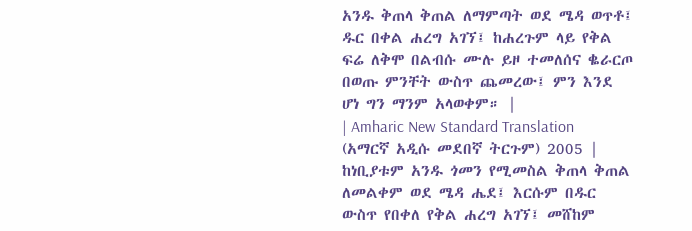አንዱ ቅጠላ ቅጠል ለማምጣት ወደ ሜዳ ወጥቶ፤ ዱር በቀል ሐረግ አገኘ፤ ከሐረጉም ላይ የቅል ፍሬ ለቅሞ በልብሱ ሙሉ ይዞ ተመለሰና ቈራርጦ በወጡ ምንቸት ውስጥ ጨመረው፤ ምን እንደ ሆነ ግን ማንም አላወቀም። |
| Amharic New Standard Translation (አማርኛ አዲሱ መደበኛ ትርጉም) 2005 | ከነቢያቱም አንዱ ጎመን የሚመስል ቅጠላ ቅጠል ለመልቀም ወደ ሜዳ ሔደ፤ እርሱም በዱር ውስጥ የበቀለ የቅል ሐረግ አገኘ፤ መሸከም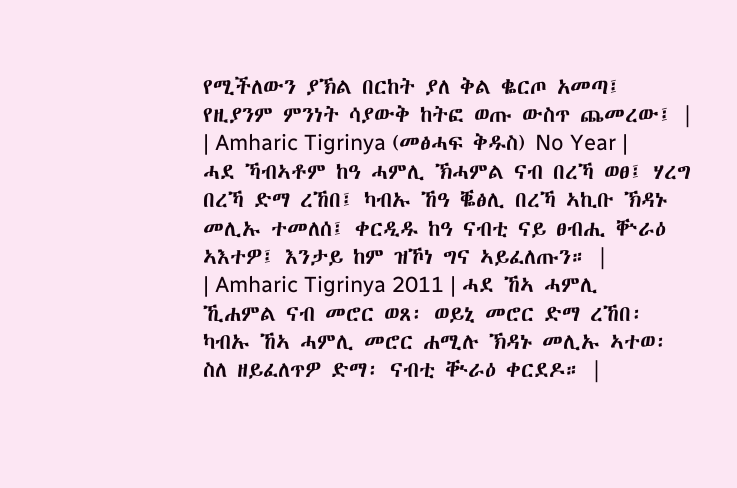የሚችለውን ያኽል በርከት ያለ ቅል ቈርጦ አመጣ፤ የዚያንም ምንነት ሳያውቅ ከትፎ ወጡ ውስጥ ጨመረው፤ |
| Amharic Tigrinya (መፅሓፍ ቅዱስ) No Year | ሓደ ኻብኣቶም ከዓ ሓምሊ ኽሓምል ናብ በረኻ ወፀ፤ ሃረግ በረኻ ድማ ረኸበ፤ ካብኡ ኸዓ ቘፅሊ በረኻ ኣኪቡ ኽዳኑ መሊኡ ተመለሰ፤ ቀርዲዱ ከዓ ናብቲ ናይ ፀብሒ ቝራዕ ኣእተዎ፤ እንታይ ከም ዝኾነ ግና ኣይፈለጡን። |
| Amharic Tigrinya 2011 | ሓደ ኸኣ ሓምሊ ኺሐምል ናብ መሮር ወጸ፡ ወይኒ መሮር ድማ ረኸበ፡ ካብኡ ኸኣ ሓምሊ መሮር ሐሚሉ ኽዳኑ መሊኡ ኣተወ፡ ስለ ዘይፈለጥዎ ድማ፡ ናብቲ ቚራዕ ቀርደዶ። |